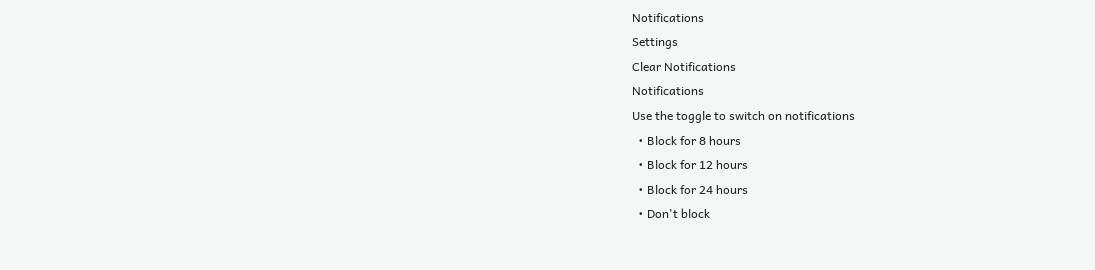Notifications
Settings
Clear Notifications
Notifications
Use the toggle to switch on notifications
  • Block for 8 hours
  • Block for 12 hours
  • Block for 24 hours
  • Don't block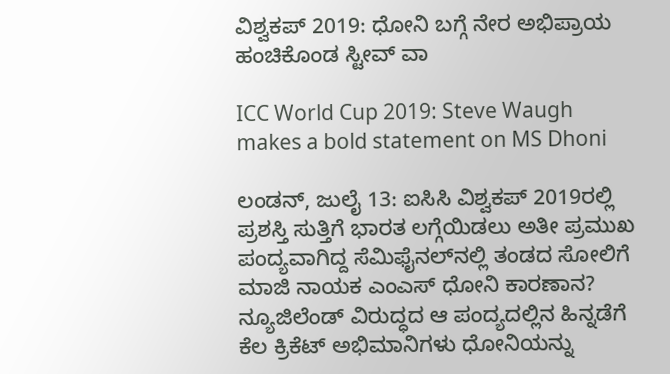ವಿಶ್ವಕಪ್ 2019: ಧೋನಿ ಬಗ್ಗೆ ನೇರ ಅಭಿಪ್ರಾಯ ಹಂಚಿಕೊಂಡ ಸ್ಟೀವ್ ವಾ

ICC World Cup 2019: Steve Waugh makes a bold statement on MS Dhoni

ಲಂಡನ್, ಜುಲೈ 13: ಐಸಿಸಿ ವಿಶ್ವಕಪ್ 2019ರಲ್ಲಿ ಪ್ರಶಸ್ತಿ ಸುತ್ತಿಗೆ ಭಾರತ ಲಗ್ಗೆಯಿಡಲು ಅತೀ ಪ್ರಮುಖ ಪಂದ್ಯವಾಗಿದ್ದ ಸೆಮಿಫೈನಲ್‌ನಲ್ಲಿ ತಂಡದ ಸೋಲಿಗೆ ಮಾಜಿ ನಾಯಕ ಎಂಎಸ್ ಧೋನಿ ಕಾರಣಾನ? ನ್ಯೂಜಿಲೆಂಡ್ ವಿರುದ್ಧದ ಆ ಪಂದ್ಯದಲ್ಲಿನ ಹಿನ್ನಡೆಗೆ ಕೆಲ ಕ್ರಿಕೆಟ್ ಅಭಿಮಾನಿಗಳು ಧೋನಿಯನ್ನು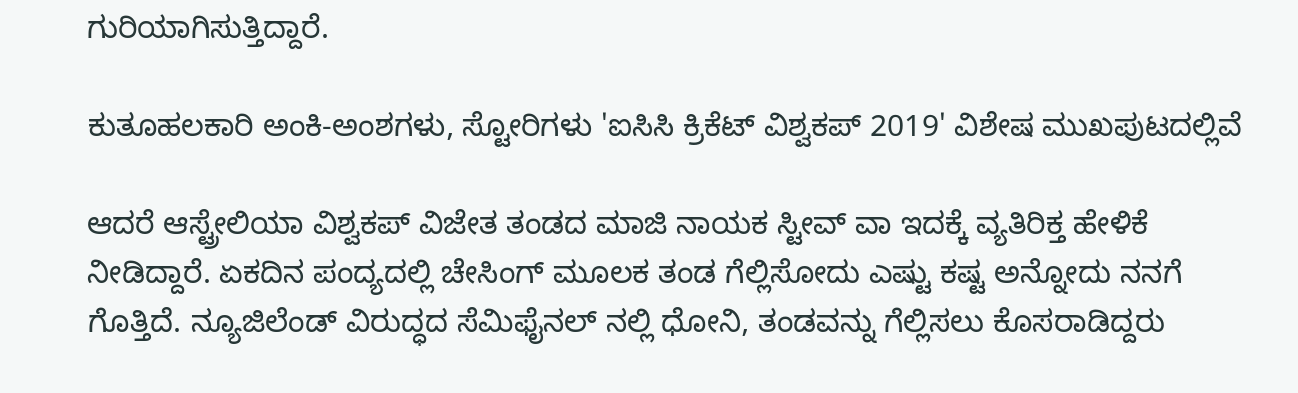ಗುರಿಯಾಗಿಸುತ್ತಿದ್ದಾರೆ.

ಕುತೂಹಲಕಾರಿ ಅಂಕಿ-ಅಂಶಗಳು, ಸ್ಟೋರಿಗಳು 'ಐಸಿಸಿ ಕ್ರಿಕೆಟ್ ವಿಶ್ವಕಪ್ 2019' ವಿಶೇಷ ಮುಖಪುಟದಲ್ಲಿವೆ

ಆದರೆ ಆಸ್ಟ್ರೇಲಿಯಾ ವಿಶ್ವಕಪ್ ವಿಜೇತ ತಂಡದ ಮಾಜಿ ನಾಯಕ ಸ್ಟೀವ್ ವಾ ಇದಕ್ಕೆ ವ್ಯತಿರಿಕ್ತ ಹೇಳಿಕೆ ನೀಡಿದ್ದಾರೆ. ಏಕದಿನ ಪಂದ್ಯದಲ್ಲಿ ಚೇಸಿಂಗ್ ಮೂಲಕ ತಂಡ ಗೆಲ್ಲಿಸೋದು ಎಷ್ಟು ಕಷ್ಟ ಅನ್ನೋದು ನನಗೆ ಗೊತ್ತಿದೆ. ನ್ಯೂಜಿಲೆಂಡ್ ವಿರುದ್ಧದ ಸೆಮಿಫೈನಲ್ ನಲ್ಲಿ ಧೋನಿ, ತಂಡವನ್ನು ಗೆಲ್ಲಿಸಲು ಕೊಸರಾಡಿದ್ದರು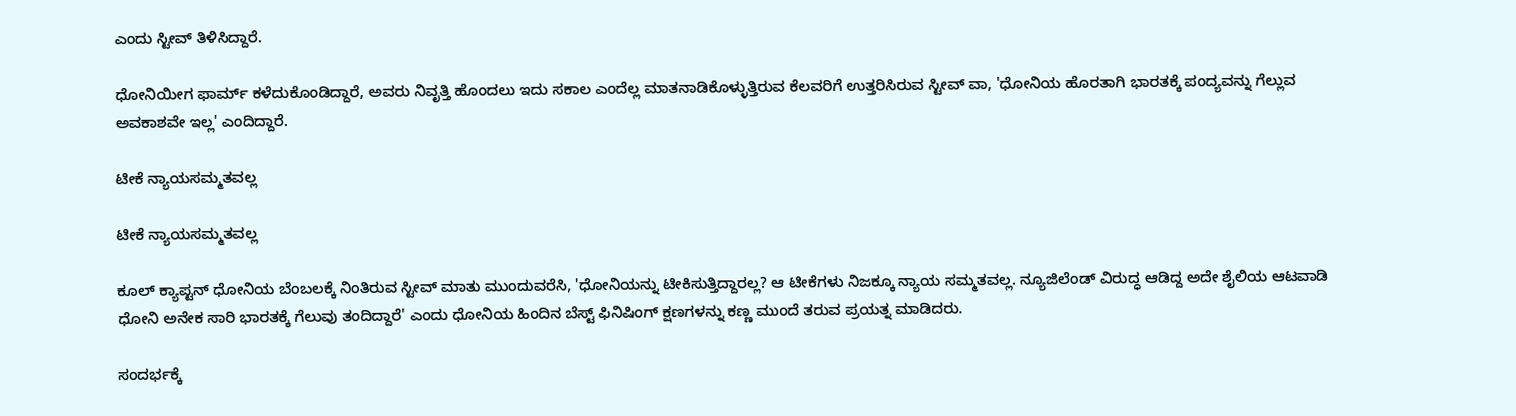ಎಂದು ಸ್ಟೀವ್ ತಿಳಿಸಿದ್ದಾರೆ.

ಧೋನಿಯೀಗ ಫಾರ್ಮ್ ಕಳೆದುಕೊಂಡಿದ್ದಾರೆ, ಅವರು ನಿವೃತ್ತಿ ಹೊಂದಲು ಇದು ಸಕಾಲ ಎಂದೆಲ್ಲ ಮಾತನಾಡಿಕೊಳ್ಳುತ್ತಿರುವ ಕೆಲವರಿಗೆ ಉತ್ತರಿಸಿರುವ ಸ್ಟೀವ್ ವಾ, 'ಧೋನಿಯ ಹೊರತಾಗಿ ಭಾರತಕ್ಕೆ ಪಂದ್ಯವನ್ನು ಗೆಲ್ಲುವ ಅವಕಾಶವೇ ಇಲ್ಲ' ಎಂದಿದ್ದಾರೆ.

ಟೀಕೆ ನ್ಯಾಯಸಮ್ಮತವಲ್ಲ

ಟೀಕೆ ನ್ಯಾಯಸಮ್ಮತವಲ್ಲ

ಕೂಲ್ ಕ್ಯಾಪ್ಟನ್ ಧೋನಿಯ ಬೆಂಬಲಕ್ಕೆ ನಿಂತಿರುವ ಸ್ಟೀವ್ ಮಾತು ಮುಂದುವರೆಸಿ, 'ಧೋನಿಯನ್ನು ಟೀಕಿಸುತ್ತಿದ್ದಾರಲ್ಲ? ಆ ಟೀಕೆಗಳು ನಿಜಕ್ಕೂ ನ್ಯಾಯ ಸಮ್ಮತವಲ್ಲ. ನ್ಯೂಜಿಲೆಂಡ್ ವಿರುದ್ಧ ಆಡಿದ್ದ ಅದೇ ಶೈಲಿಯ ಆಟವಾಡಿ ಧೋನಿ ಅನೇಕ ಸಾರಿ ಭಾರತಕ್ಕೆ ಗೆಲುವು ತಂದಿದ್ದಾರೆ' ಎಂದು ಧೋನಿಯ ಹಿಂದಿನ ಬೆಸ್ಟ್ ಫಿನಿಷಿಂಗ್ ಕ್ಷಣಗಳನ್ನು ಕಣ್ಣ ಮುಂದೆ ತರುವ ಪ್ರಯತ್ನ ಮಾಡಿದರು.

ಸಂದರ್ಭಕ್ಕೆ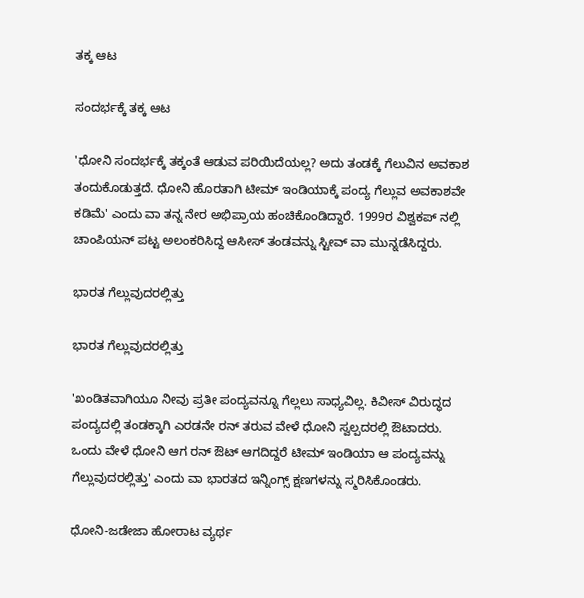ತಕ್ಕ ಆಟ

ಸಂದರ್ಭಕ್ಕೆ ತಕ್ಕ ಆಟ

'ಧೋನಿ ಸಂದರ್ಭಕ್ಕೆ ತಕ್ಕಂತೆ ಆಡುವ ಪರಿಯಿದೆಯಲ್ಲ? ಅದು ತಂಡಕ್ಕೆ ಗೆಲುವಿನ ಅವಕಾಶ ತಂದುಕೊಡುತ್ತದೆ. ಧೋನಿ ಹೊರತಾಗಿ ಟೀಮ್ ಇಂಡಿಯಾಕ್ಕೆ ಪಂದ್ಯ ಗೆಲ್ಲುವ ಅವಕಾಶವೇ ಕಡಿಮೆ' ಎಂದು ವಾ ತನ್ನ ನೇರ ಅಭಿಪ್ರಾಯ ಹಂಚಿಕೊಂಡಿದ್ದಾರೆ. 1999ರ ವಿಶ್ವಕಪ್ ನಲ್ಲಿ ಚಾಂಪಿಯನ್ ಪಟ್ಟ ಅಲಂಕರಿಸಿದ್ದ ಆಸೀಸ್ ತಂಡವನ್ನು ಸ್ಟೀವ್ ವಾ ಮುನ್ನಡೆಸಿದ್ದರು.

ಭಾರತ ಗೆಲ್ಲುವುದರಲ್ಲಿತ್ತು

ಭಾರತ ಗೆಲ್ಲುವುದರಲ್ಲಿತ್ತು

'ಖಂಡಿತವಾಗಿಯೂ ನೀವು ಪ್ರತೀ ಪಂದ್ಯವನ್ನೂ ಗೆಲ್ಲಲು ಸಾಧ್ಯವಿಲ್ಲ. ಕಿವೀಸ್ ವಿರುದ್ಧದ ಪಂದ್ಯದಲ್ಲಿ ತಂಡಕ್ಕಾಗಿ ಎರಡನೇ ರನ್ ತರುವ ವೇಳೆ ಧೋನಿ ಸ್ವಲ್ಪದರಲ್ಲಿ ಔಟಾದರು. ಒಂದು ವೇಳೆ ಧೋನಿ ಆಗ ರನ್ ಔಟ್ ಆಗದಿದ್ದರೆ ಟೀಮ್ ಇಂಡಿಯಾ ಆ ಪಂದ್ಯವನ್ನು ಗೆಲ್ಲುವುದರಲ್ಲಿತ್ತು' ಎಂದು ವಾ ಭಾರತದ ಇನ್ನಿಂಗ್ಸ್ ಕ್ಷಣಗಳನ್ನು ಸ್ಮರಿಸಿಕೊಂಡರು.

ಧೋನಿ-ಜಡೇಜಾ ಹೋರಾಟ ವ್ಯರ್ಥ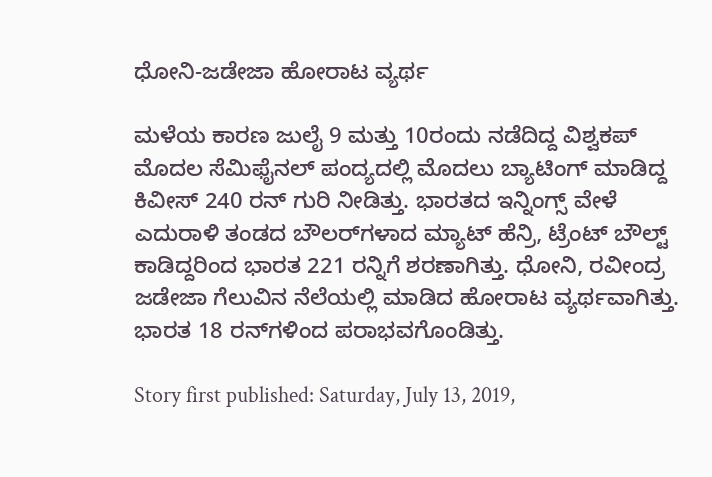ಧೋನಿ-ಜಡೇಜಾ ಹೋರಾಟ ವ್ಯರ್ಥ

ಮಳೆಯ ಕಾರಣ ಜುಲೈ 9 ಮತ್ತು 10ರಂದು ನಡೆದಿದ್ದ ವಿಶ್ವಕಪ್ ಮೊದಲ ಸೆಮಿಫೈನಲ್ ಪಂದ್ಯದಲ್ಲಿ ಮೊದಲು ಬ್ಯಾಟಿಂಗ್ ಮಾಡಿದ್ದ ಕಿವೀಸ್ 240 ರನ್ ಗುರಿ ನೀಡಿತ್ತು. ಭಾರತದ ಇನ್ನಿಂಗ್ಸ್ ವೇಳೆ ಎದುರಾಳಿ ತಂಡದ ಬೌಲರ್‌ಗಳಾದ ಮ್ಯಾಟ್ ಹೆನ್ರಿ, ಟ್ರೆಂಟ್ ಬೌಲ್ಟ್ ಕಾಡಿದ್ದರಿಂದ ಭಾರತ 221 ರನ್ನಿಗೆ ಶರಣಾಗಿತ್ತು. ಧೋನಿ, ರವೀಂದ್ರ ಜಡೇಜಾ ಗೆಲುವಿನ ನೆಲೆಯಲ್ಲಿ ಮಾಡಿದ ಹೋರಾಟ ವ್ಯರ್ಥವಾಗಿತ್ತು. ಭಾರತ 18 ರನ್‌ಗಳಿಂದ ಪರಾಭವಗೊಂಡಿತ್ತು.

Story first published: Saturday, July 13, 2019,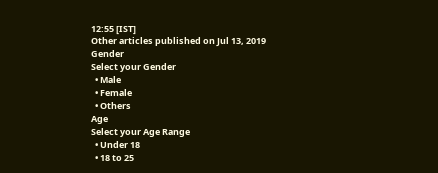12:55 [IST]
Other articles published on Jul 13, 2019
Gender
Select your Gender
  • Male
  • Female
  • Others
Age
Select your Age Range
  • Under 18
  • 18 to 25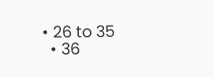• 26 to 35
  • 36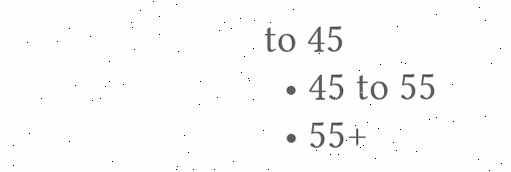to 45
  • 45 to 55
  • 55+